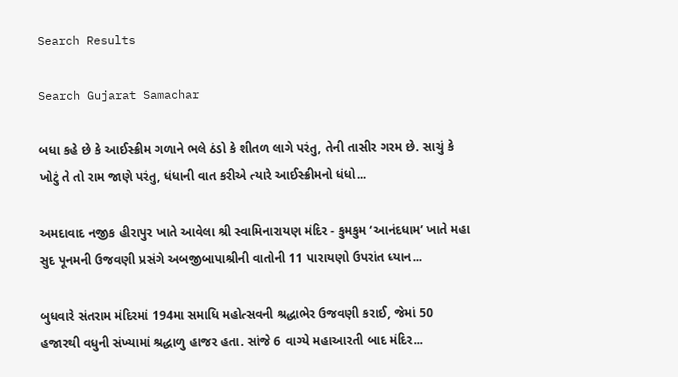Search Results

Search Gujarat Samachar

બધા કહે છે કે આઈસ્ક્રીમ ગળાને ભલે ઠંડો કે શીતળ લાગે પરંતુ, તેની તાસીર ગરમ છે. સાચું કે ખોટું તે તો રામ જાણે પરંતુ, ધંધાની વાત કરીએ ત્યારે આઈસ્ક્રીમનો ધંધો...

અમદાવાદ નજીક હીરાપુર ખાતે આવેલા શ્રી સ્વામિનારાયણ મંદિર - કુમકુમ ‘આનંદધામ’ ખાતે મહા સુદ પૂનમની ઉજવણી પ્રસંગે અબજીબાપાશ્રીની વાતોની 11 પારાયણો ઉપરાંત ધ્યાન...

બુધવારે સંતરામ મંદિરમાં 194મા સમાધિ મહોત્સવની શ્રદ્ધાભેર ઉજવણી કરાઈ, જેમાં 50 હજારથી વધુની સંખ્યામાં શ્રદ્ધાળુ હાજર હતા. સાંજે 6 વાગ્યે મહાઆરતી બાદ મંદિર...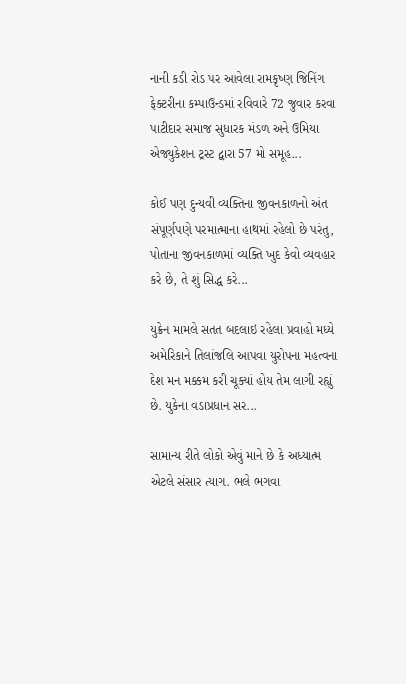નાની કડી રોડ પર આવેલા રામકૃષ્ણ જિનિંગ ફેક્ટરીના કમ્પાઉન્ડમાં રવિવારે 72 જુવાર કરવા પાટીદાર સમાજ સુધારક મંડળ અને ઉમિયા એજ્યુકેશન ટ્રસ્ટ દ્વારા 57 મો સમૂહ...

કોઈ પણ દુન્યવી વ્યક્તિના જીવનકાળનો અંત સંપૂર્ણપણે પરમાત્માના હાથમાં રહેલો છે પરંતુ, પોતાના જીવનકાળમાં વ્યક્તિ ખુદ કેવો વ્યવહાર કરે છે, તે શું સિદ્ધ કરે...

યુક્રેન મામલે સતત બદલાઇ રહેલા પ્રવાહો મધ્યે અમેરિકાને તિલાંજલિ આપવા યુરોપના મહત્વના દેશ મન મક્કમ કરી ચૂક્યાં હોય તેમ લાગી રહ્યું છે. યુકેના વડાપ્રધાન સર...

સામાન્ય રીતે લોકો એવું માને છે કે અધ્યાત્મ એટલે સંસાર ત્યાગ. ભલે ભગવા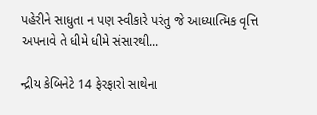પહેરીને સાધુતા ન પણ સ્વીકારે પરંતુ જે આધ્યાત્મિક વૃત્તિ અપનાવે તે ધીમે ધીમે સંસારથી...

ન્દ્રીય કેબિનેટે 14 ફેરફારો સાથેના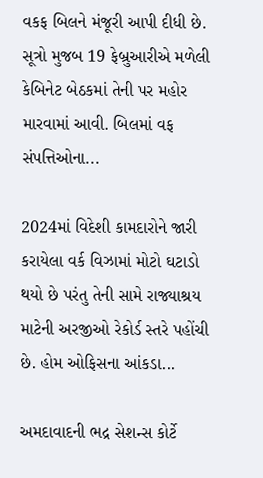વકફ બિલને મંજૂરી આપી દીધી છે. સૂત્રો મુજબ 19 ફેબ્રુઆરીએ મળેલી કેબિનેટ બેઠકમાં તેની પર મહોર મારવામાં આવી. બિલમાં વફ સંપત્તિઓના...

2024માં વિદેશી કામદારોને જારી કરાયેલા વર્ક વિઝામાં મોટો ઘટાડો થયો છે પરંતુ તેની સામે રાજ્યાશ્રય માટેની અરજીઓ રેકોર્ડ સ્તરે પહોંચી છે. હોમ ઓફિસના આંકડા...

અમદાવાદની ભદ્ર સેશન્સ કોર્ટે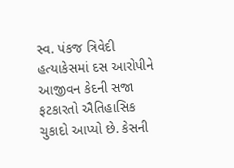સ્વ. પંકજ ત્રિવેદી હત્યાકેસમાં દસ આરોપીને આજીવન કેદની સજા ફટકારતો ઐતિહાસિક ચુકાદો આપ્યો છે. કેસની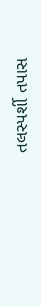તલસ્પર્શી તપાસ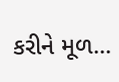કરીને મૂળ...